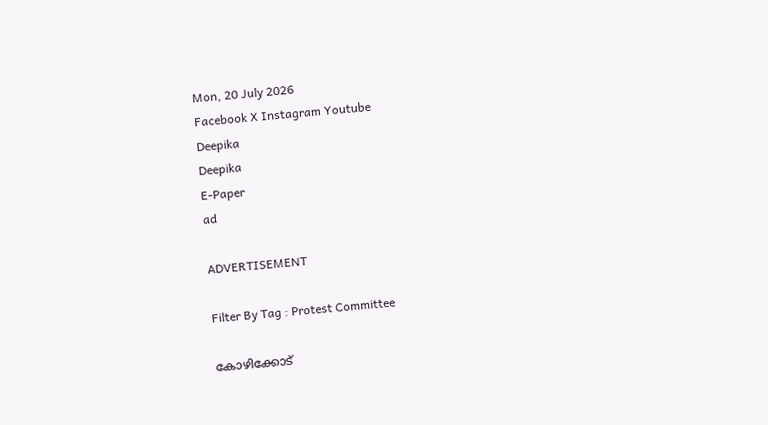Mon, 20 July 2026
Facebook X Instagram Youtube
Deepika
Deepika
E-Paper
ad

ADVERTISEMENT

Filter By Tag : Protest Committee

കോഴിക്കോട്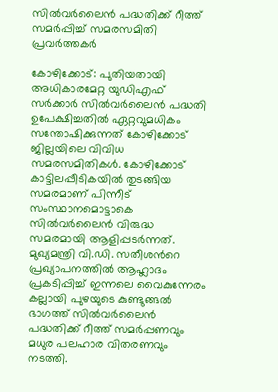സില്‍വര്‍ലൈന്‍ പദ്ധതിക്ക് റീത്ത് സമര്‍പ്പിച്ച് സമരസമിതി പ്രവർത്തകർ

കോഴിക്കോട്: പുതിയതായി അധികാരമേറ്റ യുഡിഎഫ് സര്‍ക്കാര്‍ സില്‍വര്‍ലൈന്‍ പദ്ധതി ഉപേക്ഷിച്ചതില്‍ ഏറ്റവുമധികം സന്തോഷിക്കുന്നത് കോഴിക്കോട് ജില്ലയിലെ വിവിധ സമരസമിതികള്‍. കോഴിക്കോട് കാട്ടിലപ്പീടികയില്‍ തുടങ്ങിയ സമരമാണ് പിന്നീട് സംസ്ഥാനമൊട്ടാകെ സില്‍വര്‍ലൈന്‍ വിരുദ്ധ സമരമായി ആളിപ്പടര്‍ന്നത്. മുഖ്യമന്ത്രി വി.ഡി. സതീശന്‍റെ പ്രഖ്യാപനത്തില്‍ ആഹ്ലാദം പ്രകടിപ്പിച്ച് ഇന്നലെ വൈകുന്നേരം കല്ലായി പുഴയുടെ കുണ്ടുങ്ങല്‍ ഭാഗത്ത് സില്‍വര്‍ലൈന്‍ പദ്ധതിക്ക് റീത്ത് സമര്‍പ്പണവും മധുര പലഹാര വിതരണവും നടത്തി.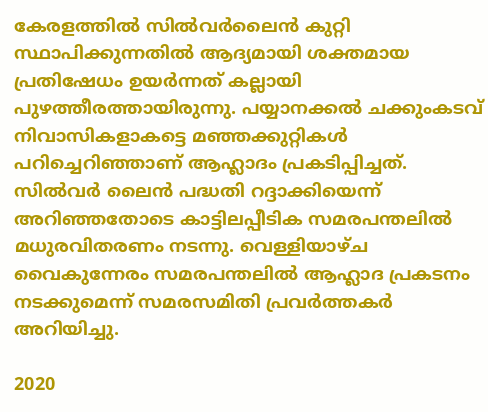കേരളത്തില്‍ സില്‍വര്‍ലൈന്‍ കുറ്റി സ്ഥാപിക്കുന്നതില്‍ ആദ്യമായി ശക്തമായ പ്രതിഷേധം ഉയര്‍ന്നത് കല്ലായി പുഴത്തീരത്തായിരുന്നു. പയ്യാനക്കല്‍ ചക്കുംകടവ് നിവാസികളാകട്ടെ മഞ്ഞക്കുറ്റികള്‍ പറിച്ചെറിഞ്ഞാണ് ആഹ്ലാദം പ്രകടിപ്പിച്ചത്. സില്‍വര്‍ ലൈന്‍ പദ്ധതി റദ്ദാക്കിയെന്ന് അറിഞ്ഞതോടെ കാട്ടിലപ്പീടിക സമരപന്തലില്‍ മധുരവിതരണം നടന്നു. വെള്ളിയാഴ്ച വൈകുന്നേരം സമരപന്തലില്‍ ആഹ്ലാദ പ്രകടനം നടക്കുമെന്ന് സമരസമിതി പ്രവര്‍ത്തകര്‍ അറിയിച്ചു.

2020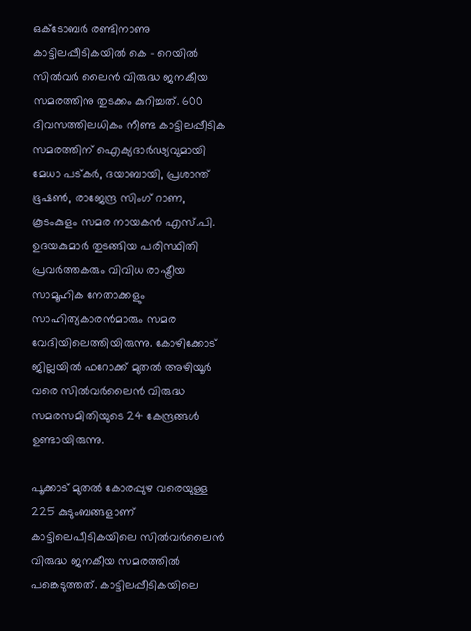ഒക്ടോബര്‍ രണ്ടിനാണു കാട്ടിലപ്പീടികയില്‍ കെ - റെയില്‍ സില്‍വര്‍ ലൈന്‍ വിരുദ്ധ ജനകീയ സമരത്തിനു തുടക്കം കുറിച്ചത്. 600 ദിവസത്തിലധികം നീണ്ട കാട്ടിലപ്പീടിക സമരത്തിന് ഐക്യദാർഢ്യവുമായി മേധാ പട്കര്‍, ദയാബായി, പ്രശാന്ത് ഭൂഷണ്‍, രാജേന്ദ്ര സിംഗ് റാണ, കൂടംകുളം സമര നായകന്‍ എസ്.പി. ഉദയകുമാര്‍ തുടങ്ങിയ പരിസ്ഥിതി പ്രവര്‍ത്തകരും വിവിധ രാഷ്ട്രീയ സാമൂഹിക നേതാക്കളും സാഹിത്യകാരന്‍മാരും സമര വേദിയിലെത്തിയിരുന്നു. കോഴിക്കോട് ജില്ലയില്‍ ഫറോക്ക് മുതല്‍ അഴിയൂര്‍ വരെ സില്‍വര്‍ലൈന്‍ വിരുദ്ധ സമരസമിതിയുടെ 24 കേന്ദ്രങ്ങള്‍ ഉണ്ടായിരുന്നു.

പൂക്കാട് മുതല്‍ കോരപ്പുഴ വരെയുള്ള 225 കുടുംബങ്ങളാണ് കാട്ടിലെപീടികയിലെ സില്‍വര്‍ലൈന്‍ വിരുദ്ധ ജനകീയ സമരത്തില്‍ പങ്കെടുത്തത്. കാട്ടിലപ്പീടികയിലെ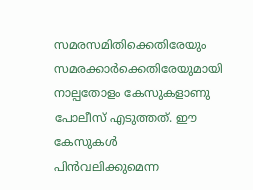സമരസമിതിക്കെതിരേയും സമരക്കാര്‍ക്കെതിരേയുമായി നാല്പതോളം കേസുകളാണു പോലീസ് എടുത്തത്. ഈ കേസുകള്‍ പിന്‍വലിക്കുമെന്ന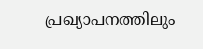പ്രഖ്യാപനത്തിലും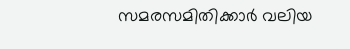സമരസമിതിക്കാര്‍ വലിയ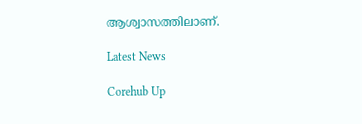ആശ്വാസത്തിലാണ്.

Latest News

Corehub Up